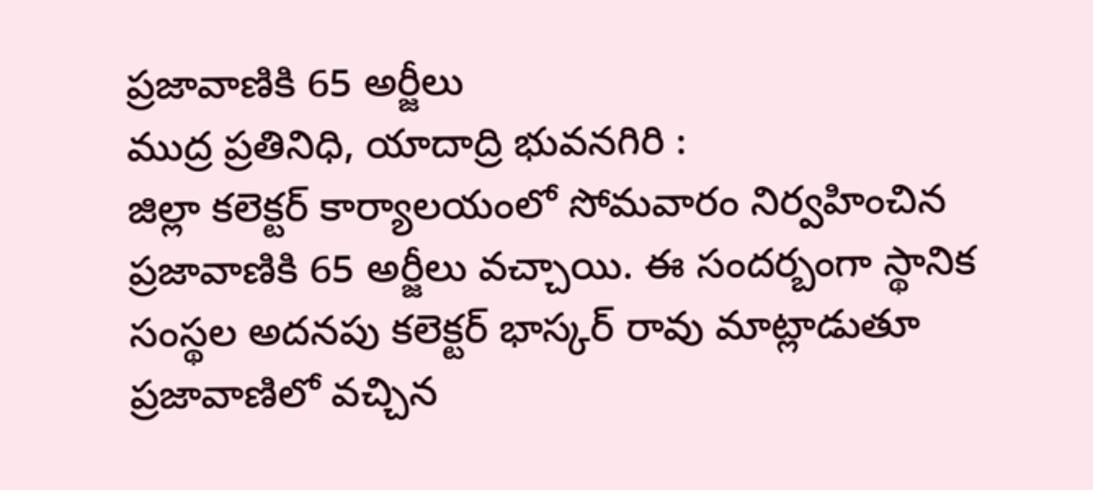ప్రజావాణికి 65 అర్జీలు
ముద్ర ప్రతినిధి, యాదాద్రి భువనగిరి :
జిల్లా కలెక్టర్ కార్యాలయంలో సోమవారం నిర్వహించిన ప్రజావాణికి 65 అర్జీలు వచ్చాయి. ఈ సందర్బంగా స్థానిక సంస్థల అదనపు కలెక్టర్ భాస్కర్ రావు మాట్లాడుతూ ప్రజావాణిలో వచ్చిన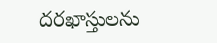దరఖాస్తులను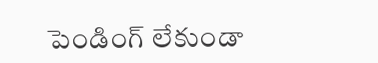పెండింగ్ లేకుండా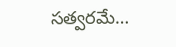సత్వరమే…